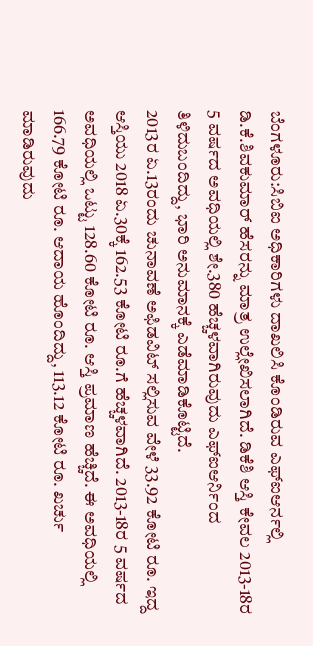ಬೆಂಗಳೂರು:ಸಿಬಿಐ ಅಧಿಕಾರಿಗಳು ದಾಖಲಿಸಿ ಕೊಂಡಿರುವ ಎಫ್ಐಆರ್ನಲ್ಲಿ ಡಿ.ಕೆ.ಶಿವಕುಮಾರ್ ಹೆಸರನ್ನು ಮಾತ್ರ ಉಲ್ಲೇಖಿಸಲಾಗಿದೆ. ಡಿಕೆಶಿ ಆಸ್ತಿ ಕೇವಲ 2013-18ರ 5 ವರ್ಷದ ಅವಧಿಯಲ್ಲಿ ಶೇ.380 ಹೆಚ್ಚಳವಾಗಿರುವುದು ಎಫ್ಐಆರ್ನಿಂದ ತಿಳಿದುಬಂದಿದ್ದು, ಭಾರಿ ಅನುಮಾನಕ್ಕೆ ಎಡೆಮಾಡಿಕೊಟ್ಟಿದೆ.
2013ರ ಏ.13ರಂದು ಚುನಾವಣೆ ಅಫಿಡವಿಟ್ ಸಲ್ಲಿಸುವ ವೇಳೆ 33.92 ಕೋಟಿ ರೂ. ಇದ್ದ ಆಸ್ತಿಯು 2018 ಏ.30ಕ್ಕೆ 162.53 ಕೋಟಿ ರೂ.ಗೆ ಹೆಚ್ಚಳವಾಗಿದೆ. 2013-18ರ 5 ವರ್ಷದ ಅವಧಿಯಲ್ಲಿ ಒಟ್ಟು 128.60 ಕೋಟಿ ರೂ. ಆಸ್ತಿ ಪ್ರಮಾಣ ಹೆಚ್ಚಿದೆ. ಈ ಅವಧಿಯಲ್ಲಿ 166.79 ಕೋಟಿ ರೂ. ಆದಾಯ ಹೊಂದಿದ್ದು, 113.12 ಕೋಟಿ ರೂ. ಖರ್ಚು ಮಾಡಿರುವುದು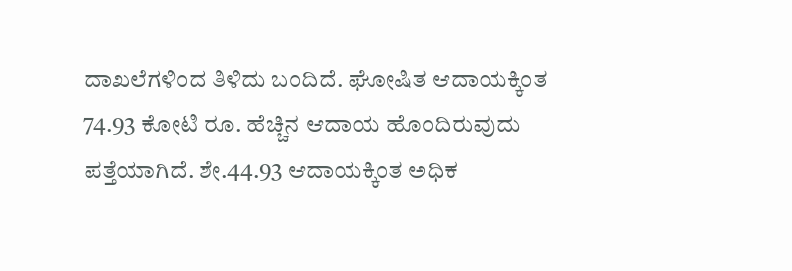ದಾಖಲೆಗಳಿಂದ ತಿಳಿದು ಬಂದಿದೆ. ಘೋಷಿತ ಆದಾಯಕ್ಕಿಂತ 74.93 ಕೋಟಿ ರೂ. ಹೆಚ್ಚಿನ ಆದಾಯ ಹೊಂದಿರುವುದು ಪತ್ತೆಯಾಗಿದೆ. ಶೇ.44.93 ಆದಾಯಕ್ಕಿಂತ ಅಧಿಕ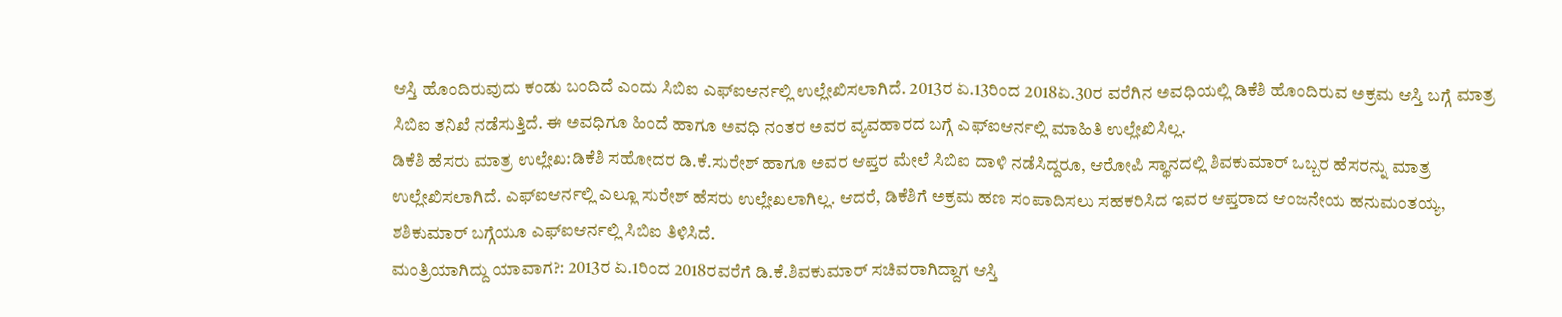ಆಸ್ತಿ ಹೊಂದಿರುವುದು ಕಂಡು ಬಂದಿದೆ ಎಂದು ಸಿಬಿಐ ಎಫ್ಐಆರ್ನಲ್ಲಿ ಉಲ್ಲೇಖಿಸಲಾಗಿದೆ. 2013ರ ಏ.13ರಿಂದ 2018ಏ.30ರ ವರೆಗಿನ ಅವಧಿಯಲ್ಲಿ ಡಿಕೆಶಿ ಹೊಂದಿರುವ ಅಕ್ರಮ ಆಸ್ತಿ ಬಗ್ಗೆ ಮಾತ್ರ ಸಿಬಿಐ ತನಿಖೆ ನಡೆಸುತ್ತಿದೆ. ಈ ಅವಧಿಗೂ ಹಿಂದೆ ಹಾಗೂ ಅವಧಿ ನಂತರ ಅವರ ವ್ಯವಹಾರದ ಬಗ್ಗೆ ಎಫ್ಐಆರ್ನಲ್ಲಿ ಮಾಹಿತಿ ಉಲ್ಲೇಖಿಸಿಲ್ಲ.
ಡಿಕೆಶಿ ಹೆಸರು ಮಾತ್ರ ಉಲ್ಲೇಖ:ಡಿಕೆಶಿ ಸಹೋದರ ಡಿ.ಕೆ.ಸುರೇಶ್ ಹಾಗೂ ಅವರ ಆಪ್ತರ ಮೇಲೆ ಸಿಬಿಐ ದಾಳಿ ನಡೆಸಿದ್ದರೂ, ಆರೋಪಿ ಸ್ಥಾನದಲ್ಲಿ ಶಿವಕುಮಾರ್ ಒಬ್ಬರ ಹೆಸರನ್ನು ಮಾತ್ರ ಉಲ್ಲೇಖಿಸಲಾಗಿದೆ. ಎಫ್ಐಆರ್ನಲ್ಲಿ ಎಲ್ಲೂ ಸುರೇಶ್ ಹೆಸರು ಉಲ್ಲೇಖಲಾಗಿಲ್ಲ. ಆದರೆ, ಡಿಕೆಶಿಗೆ ಅಕ್ರಮ ಹಣ ಸಂಪಾದಿಸಲು ಸಹಕರಿಸಿದ ಇವರ ಆಪ್ತರಾದ ಆಂಜನೇಯ ಹನುಮಂತಯ್ಯ, ಶಶಿಕುಮಾರ್ ಬಗ್ಗೆಯೂ ಎಫ್ಐಆರ್ನಲ್ಲಿ ಸಿಬಿಐ ತಿಳಿಸಿದೆ.
ಮಂತ್ರಿಯಾಗಿದ್ದು ಯಾವಾಗ?: 2013ರ ಏ.1ರಿಂದ 2018ರವರೆಗೆ ಡಿ.ಕೆ.ಶಿವಕುಮಾರ್ ಸಚಿವರಾಗಿದ್ದಾಗ ಆಸ್ತಿ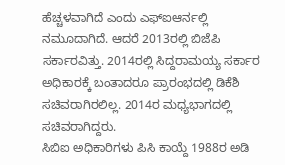ಹೆಚ್ಚಳವಾಗಿದೆ ಎಂದು ಎಫ್ಐಆರ್ನಲ್ಲಿ ನಮೂದಾಗಿದೆ. ಆದರೆ 2013ರಲ್ಲಿ ಬಿಜೆಪಿ ಸರ್ಕಾರವಿತ್ತು. 2014ರಲ್ಲಿ ಸಿದ್ದರಾಮಯ್ಯ ಸರ್ಕಾರ ಅಧಿಕಾರಕ್ಕೆ ಬಂತಾದರೂ ಪ್ರಾರಂಭದಲ್ಲಿ ಡಿಕೆಶಿ ಸಚಿವರಾಗಿರಲಿಲ್ಲ. 2014ರ ಮಧ್ಯಭಾಗದಲ್ಲಿ ಸಚಿವರಾಗಿದ್ದರು.
ಸಿಬಿಐ ಅಧಿಕಾರಿಗಳು ಪಿಸಿ ಕಾಯ್ದೆ 1988ರ ಅಡಿ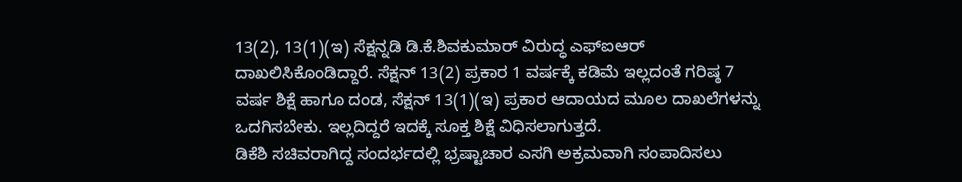13(2), 13(1)(ಇ) ಸೆಕ್ಷನ್ನಡಿ ಡಿ.ಕೆ.ಶಿವಕುಮಾರ್ ವಿರುದ್ಧ ಎಫ್ಐಆರ್ ದಾಖಲಿಸಿಕೊಂಡಿದ್ದಾರೆ. ಸೆಕ್ಷನ್ 13(2) ಪ್ರಕಾರ 1 ವರ್ಷಕ್ಕೆ ಕಡಿಮೆ ಇಲ್ಲದಂತೆ ಗರಿಷ್ಠ 7 ವರ್ಷ ಶಿಕ್ಷೆ ಹಾಗೂ ದಂಡ, ಸೆಕ್ಷನ್ 13(1)(ಇ) ಪ್ರಕಾರ ಆದಾಯದ ಮೂಲ ದಾಖಲೆಗಳನ್ನು ಒದಗಿಸಬೇಕು. ಇಲ್ಲದಿದ್ದರೆ ಇದಕ್ಕೆ ಸೂಕ್ತ ಶಿಕ್ಷೆ ವಿಧಿಸಲಾಗುತ್ತದೆ.
ಡಿಕೆಶಿ ಸಚಿವರಾಗಿದ್ದ ಸಂದರ್ಭದಲ್ಲಿ ಭ್ರಷ್ಟಾಚಾರ ಎಸಗಿ ಅಕ್ರಮವಾಗಿ ಸಂಪಾದಿಸಲು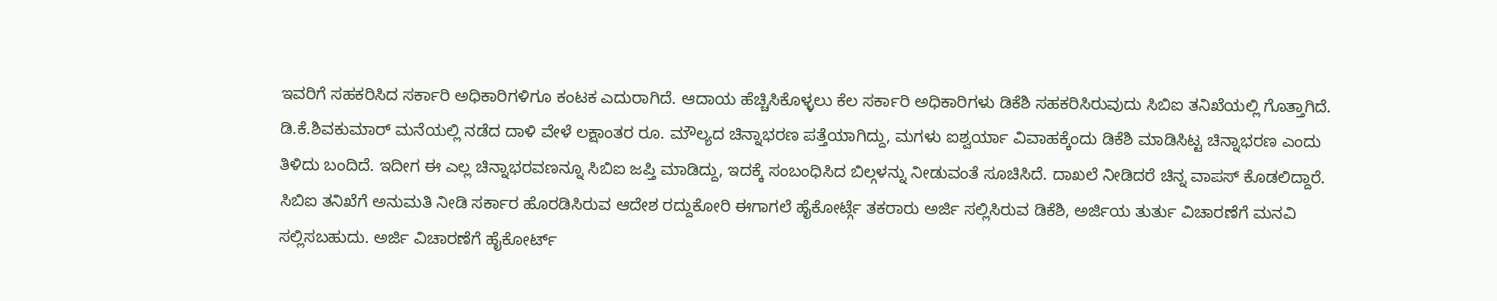ಇವರಿಗೆ ಸಹಕರಿಸಿದ ಸರ್ಕಾರಿ ಅಧಿಕಾರಿಗಳಿಗೂ ಕಂಟಕ ಎದುರಾಗಿದೆ. ಆದಾಯ ಹೆಚ್ಚಿಸಿಕೊಳ್ಳಲು ಕೆಲ ಸರ್ಕಾರಿ ಅಧಿಕಾರಿಗಳು ಡಿಕೆಶಿ ಸಹಕರಿಸಿರುವುದು ಸಿಬಿಐ ತನಿಖೆಯಲ್ಲಿ ಗೊತ್ತಾಗಿದೆ.
ಡಿ.ಕೆ.ಶಿವಕುಮಾರ್ ಮನೆಯಲ್ಲಿ ನಡೆದ ದಾಳಿ ವೇಳೆ ಲಕ್ಷಾಂತರ ರೂ. ಮೌಲ್ಯದ ಚಿನ್ನಾಭರಣ ಪತ್ತೆಯಾಗಿದ್ದು, ಮಗಳು ಐಶ್ವರ್ಯಾ ವಿವಾಹಕ್ಕೆಂದು ಡಿಕೆಶಿ ಮಾಡಿಸಿಟ್ಟ ಚಿನ್ನಾಭರಣ ಎಂದು ತಿಳಿದು ಬಂದಿದೆ. ಇದೀಗ ಈ ಎಲ್ಲ ಚಿನ್ನಾಭರವಣನ್ನೂ ಸಿಬಿಐ ಜಪ್ತಿ ಮಾಡಿದ್ದು, ಇದಕ್ಕೆ ಸಂಬಂಧಿಸಿದ ಬಿಲ್ಗಳನ್ನು ನೀಡುವಂತೆ ಸೂಚಿಸಿದೆ. ದಾಖಲೆ ನೀಡಿದರೆ ಚಿನ್ನ ವಾಪಸ್ ಕೊಡಲಿದ್ದಾರೆ.
ಸಿಬಿಐ ತನಿಖೆಗೆ ಅನುಮತಿ ನೀಡಿ ಸರ್ಕಾರ ಹೊರಡಿಸಿರುವ ಆದೇಶ ರದ್ದುಕೋರಿ ಈಗಾಗಲೆ ಹೈಕೋರ್ಟ್ಗೆ ತಕರಾರು ಅರ್ಜಿ ಸಲ್ಲಿಸಿರುವ ಡಿಕೆಶಿ, ಅರ್ಜಿಯ ತುರ್ತು ವಿಚಾರಣೆಗೆ ಮನವಿ ಸಲ್ಲಿಸಬಹುದು. ಅರ್ಜಿ ವಿಚಾರಣೆಗೆ ಹೈಕೋರ್ಟ್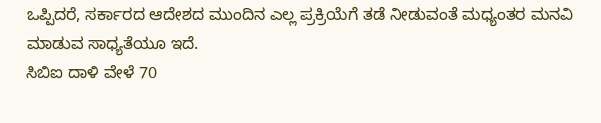ಒಪ್ಪಿದರೆ, ಸರ್ಕಾರದ ಆದೇಶದ ಮುಂದಿನ ಎಲ್ಲ ಪ್ರಕ್ರಿಯೆಗೆ ತಡೆ ನೀಡುವಂತೆ ಮಧ್ಯಂತರ ಮನವಿ ಮಾಡುವ ಸಾಧ್ಯತೆಯೂ ಇದೆ.
ಸಿಬಿಐ ದಾಳಿ ವೇಳೆ 70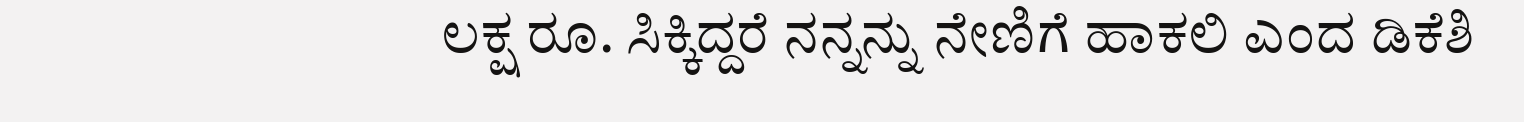ಲಕ್ಷ ರೂ. ಸಿಕ್ಕಿದ್ದರೆ ನನ್ನನ್ನು ನೇಣಿಗೆ ಹಾಕಲಿ ಎಂದ ಡಿಕೆಶಿ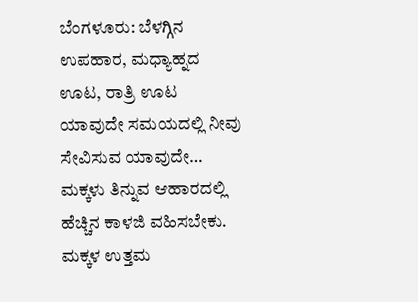ಬೆಂಗಳೂರು: ಬೆಳಗ್ಗಿನ ಉಪಹಾರ, ಮಧ್ಯಾಹ್ನದ ಊಟ, ರಾತ್ರಿ ಊಟ ಯಾವುದೇ ಸಮಯದಲ್ಲಿ ನೀವು ಸೇವಿಸುವ ಯಾವುದೇ…
ಮಕ್ಕಳು ತಿನ್ನುವ ಆಹಾರದಲ್ಲಿ ಹೆಚ್ಚಿನ ಕಾಳಜಿ ವಹಿಸಬೇಕು. ಮಕ್ಕಳ ಉತ್ತಮ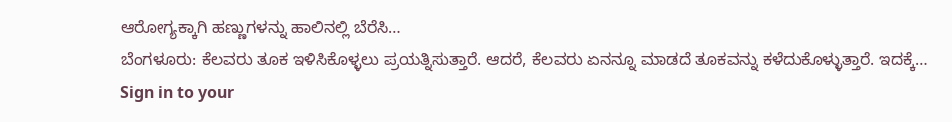ಆರೋಗ್ಯಕ್ಕಾಗಿ ಹಣ್ಣುಗಳನ್ನು ಹಾಲಿನಲ್ಲಿ ಬೆರೆಸಿ…
ಬೆಂಗಳೂರು: ಕೆಲವರು ತೂಕ ಇಳಿಸಿಕೊಳ್ಳಲು ಪ್ರಯತ್ನಿಸುತ್ತಾರೆ. ಆದರೆ, ಕೆಲವರು ಏನನ್ನೂ ಮಾಡದೆ ತೂಕವನ್ನು ಕಳೆದುಕೊಳ್ಳುತ್ತಾರೆ. ಇದಕ್ಕೆ…
Sign in to your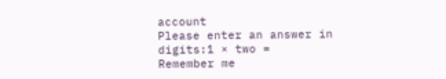account
Please enter an answer in digits:1 × two =
Remember me